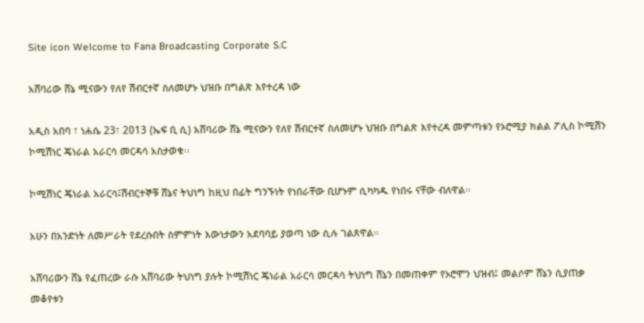Site icon Welcome to Fana Broadcasting Corporate S.C

አሸባሪው ሸኔ ሚናውን የለየ ሽብርተኛ ስለመሆኑ ህዝቡ በግልጽ እየተረዳ ነው

አዲስ አበባ ፣ ነሐሴ 23፣ 2013 (ኤፍ ቢ ሲ) አሸባሪው ሸኔ ሚናውን የለየ ሽብርተኛ ስለመሆኑ ህዝቡ በግልጽ እየተረዳ መምጣቱን የኦሮሚያ ክልል ፖሊስ ኮሚሽን ኮሚሽነር ጄነራል አራርሳ መርዳሳ አስታወቁ፡፡

ኮሚሽነር ጄነራል አራርሳ፤ሽብርተኞቹ ሸኔና ትህነግ ከዚህ በፊት ግንኙነት የነበራቸው ቢሆኑም ሲካካዱ የነበሩ ናቸው ብለዋል።

አሁን በአንድነት ለመሥራት የደረሱበት ስምምነት እውነታውን አደባባይ ያወጣ ነው ሲሉ ገልጸዋል።

አሸባሪውን ሸኔ የፈጠረው ራሱ አሸባሪው ትህነግ ያሉት ኮሚሽነር ጄነራል አራርሳ መርዳሳ ትህነግ ሸኔን በመጠቀም የኦሮሞን ህዝብ፤ መልሶም ሸኔን ሲያጠቃ መቆየቱን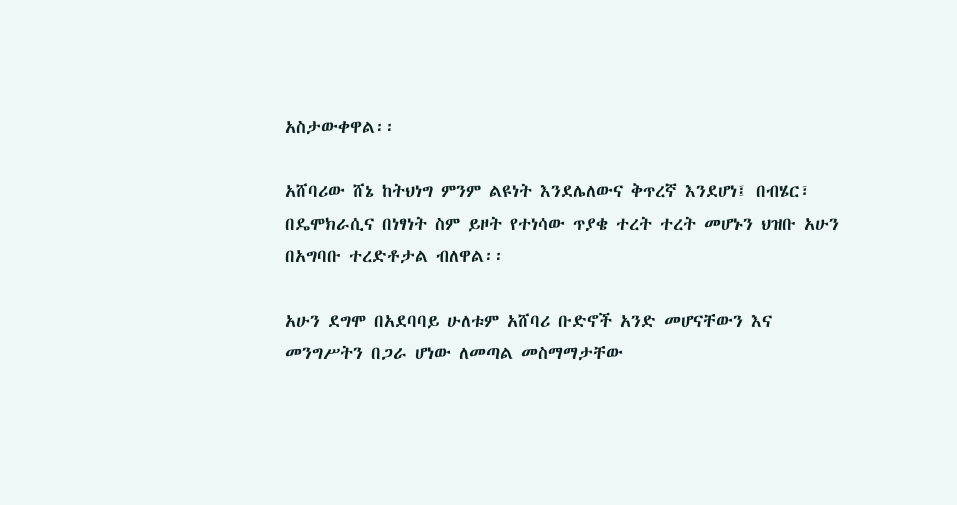አስታውቀዋል፡፡

አሸባሪው ሸኔ ከትህነግ ምንም ልዩነት እንደሌለውና ቅጥረኛ እንደሆነ፤ በብሄር፣ በዴሞክራሲና በነፃነት ስም ይዞት የተነሳው ጥያቄ ተረት ተረት መሆኑን ህዝቡ አሁን በአግባቡ ተረድቶታል ብለዋል፡፡

አሁን ደግሞ በአደባባይ ሁለቱም አሸባሪ ቡድኖች አንድ መሆናቸውን እና መንግሥትን በጋራ ሆነው ለመጣል መስማማታቸው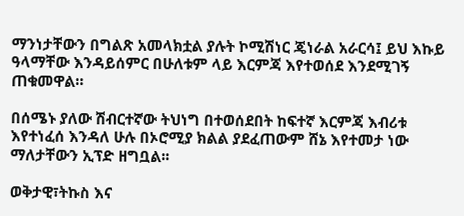ማንነታቸውን በግልጽ አመላክቷል ያሉት ኮሚሽነር ጄነራል አራርሳ፤ ይህ እኩይ ዓላማቸው እንዳይሰምር በሁለቱም ላይ እርምጃ እየተወሰደ እንደሚገኝ ጠቁመዋል።

በሰሜኑ ያለው ሽብርተኛው ትህነግ በተወሰደበት ከፍተኛ እርምጃ እብሪቱ እየተነፈሰ እንዳለ ሁሉ በኦሮሚያ ክልል ያደፈጠውም ሸኔ እየተመታ ነው ማለታቸውን ኢፕድ ዘግቧል፡፡

ወቅታዊ፣ትኩስ እና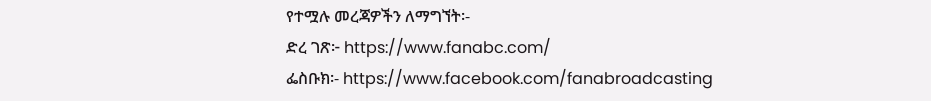የተሟሉ መረጃዎችን ለማግኘት፡-
ድረ ገጽ፦ https://www.fanabc.com/
ፌስቡክ፡- https://www.facebook.com/fanabroadcasting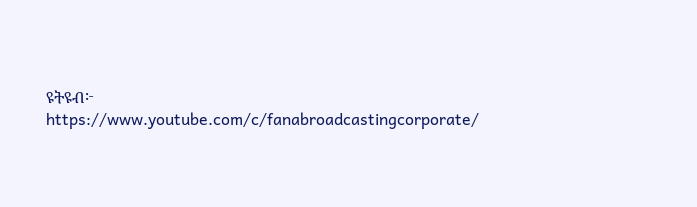ዩትዩብ፦ https://www.youtube.com/c/fanabroadcastingcorporate/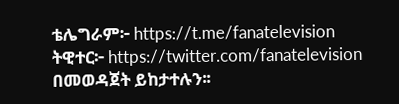ቴሌግራም፦ https://t.me/fanatelevision
ትዊተር፦ https://twitter.com/fanatelevision በመወዳጀት ይከታተሉን፡፡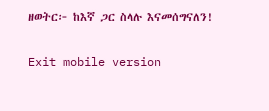ዘወትር፦ ከእኛ ጋር ስላሉ እናመሰግናለን!

Exit mobile version